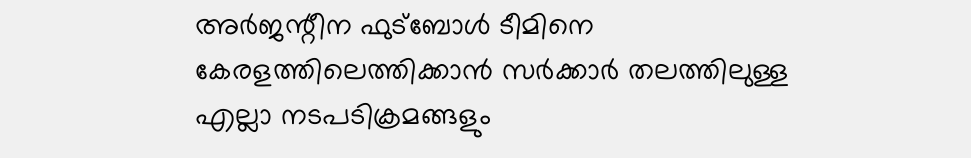അർജന്റീന ഫുട്ബോൾ ടീമിനെ കേരളത്തിലെത്തിക്കാൻ സർക്കാർ തലത്തിലുള്ള എല്ലാ നടപടിക്രമങ്ങളും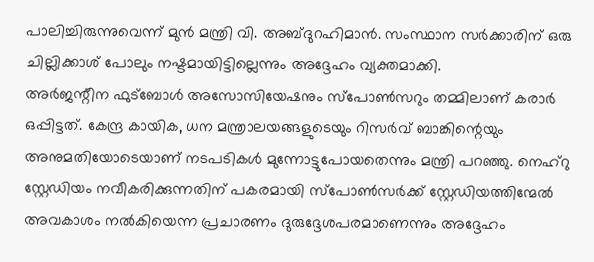പാലിച്ചിരുന്നുവെന്ന് മുൻ മന്ത്രി വി. അബ്ദുറഹിമാൻ. സംസ്ഥാന സർക്കാരിന് ഒരു ചില്ലിക്കാശ് പോലും നഷ്ടമായിട്ടില്ലെന്നും അദ്ദേഹം വ്യക്തമാക്കി.
അർജന്റീന ഫുട്ബോൾ അസോസിയേഷനും സ്പോൺസറും തമ്മിലാണ് കരാർ ഒപ്പിട്ടത്. കേന്ദ്ര കായിക, ധന മന്ത്രാലയങ്ങളുടെയും റിസർവ് ബാങ്കിന്റെയും അനുമതിയോടെയാണ് നടപടികൾ മുന്നോട്ടുപോയതെന്നും മന്ത്രി പറഞ്ഞു. നെഹ്റു സ്റ്റേഡിയം നവീകരിക്കുന്നതിന് പകരമായി സ്പോൺസർക്ക് സ്റ്റേഡിയത്തിന്മേൽ അവകാശം നൽകിയെന്ന പ്രചാരണം ദുരുദ്ദേശപരമാണെന്നും അദ്ദേഹം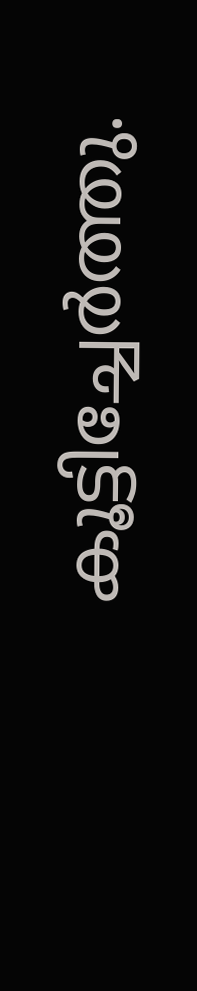കൂട്ടിച്ചേർത്തു.